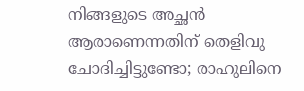നിങ്ങളുടെ അച്ഛന്‍ ആരാണെന്നതിന് തെളിവു ചോദിച്ചിട്ടുണ്ടോ; രാഹുലിനെ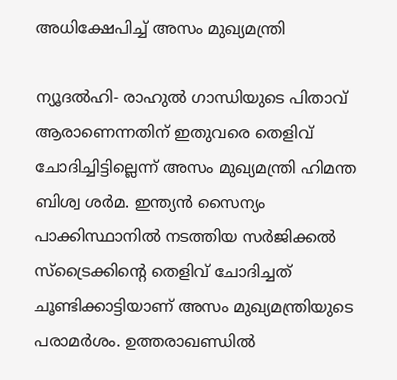അധിക്ഷേപിച്ച് അസം മുഖ്യമന്ത്രി

ന്യൂദല്‍ഹി- രാഹുല്‍ ഗാന്ധിയുടെ പിതാവ് ആരാണെന്നതിന് ഇതുവരെ തെളിവ് ചോദിച്ചിട്ടില്ലെന്ന് അസം മുഖ്യമന്ത്രി ഹിമന്ത ബിശ്വ ശര്‍മ. ഇന്ത്യന്‍ സൈന്യം പാക്കിസ്ഥാനില്‍ നടത്തിയ സര്‍ജിക്കല്‍ സ്‌ട്രൈക്കിന്റെ തെളിവ് ചോദിച്ചത് ചൂണ്ടിക്കാട്ടിയാണ് അസം മുഖ്യമന്ത്രിയുടെ പരാമര്‍ശം. ഉത്തരാഖണ്ഡില്‍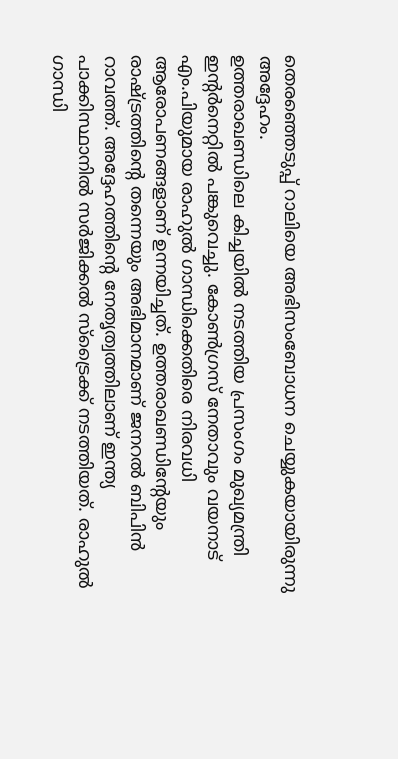തെരഞ്ഞെടുപ്പ് റാലിയെ അഭിസംബോധന ചെയ്യുകയായിരുന്നു അദ്ദേഹം.
ഉത്തരാഖണ്ഡിലെ കിച്ചയില്‍ നടത്തിയ പ്രസംഗം മുഖ്യമന്ത്രി ഇന്റര്‍നെറ്റില്‍ പങ്കുവെച്ചു. കോണ്‍ഗ്രസ് നേതാവും വയനാട് എം.പിയുമായ രാഹുല്‍ ഗാന്ധിക്കെതിരെ നിരവധി ആരോപണങ്ങളാണ് ഉന്നയിച്ചത്. ഉത്തരാഖണ്ഡിന്റേയും രാഷ്ട്രത്തിന്റെ തന്നെയും അഭിമാനമാണ് ജനറല്‍ ബിപിന്‍ റാവത്ത്. അദ്ദേഹത്തിന്റെ നേതൃത്വത്തിലാണ് ഇന്ത്യ പാക്കിസ്ഥാനില്‍ സര്‍ജിക്കല്‍ സ്‌ട്രൈക്ക് നടത്തിയത്. രാഹുല്‍ ഗാന്ധി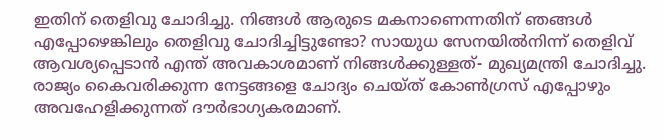ഇതിന് തെളിവു ചോദിച്ചു. നിങ്ങള്‍ ആരുടെ മകനാണെന്നതിന് ഞങ്ങള്‍ എപ്പോഴെങ്കിലും തെളിവു ചോദിച്ചിട്ടുണ്ടോ? സായുധ സേനയില്‍നിന്ന് തെളിവ് ആവശ്യപ്പെടാന്‍ എന്ത് അവകാശമാണ് നിങ്ങള്‍ക്കുള്ളത്- മുഖ്യമന്ത്രി ചോദിച്ചു.
രാജ്യം കൈവരിക്കുന്ന നേട്ടങ്ങളെ ചോദ്യം ചെയ്ത് കോണ്‍ഗ്രസ് എപ്പോഴും അവഹേളിക്കുന്നത് ദൗര്‍ഭാഗ്യകരമാണ്.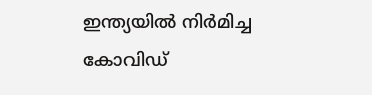ഇന്ത്യയില്‍ നിര്‍മിച്ച കോവിഡ്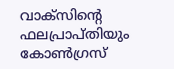വാക്‌സിന്റെ ഫലപ്രാപ്തിയും കോണ്‍ഗ്രസ്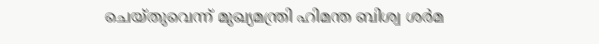ചെയ്തുവെന്ന് മുഖ്യമന്ത്രി ഹിമന്ത ബിശ്വ ശര്‍മ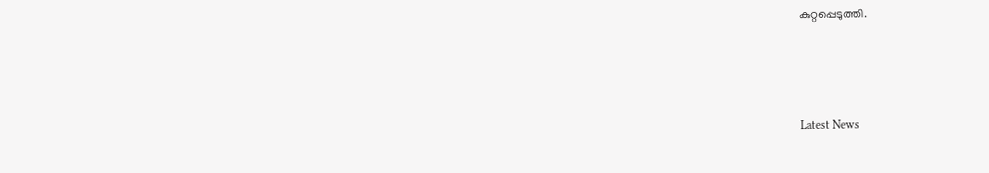കുറ്റപ്പെടുത്തി.



Latest News